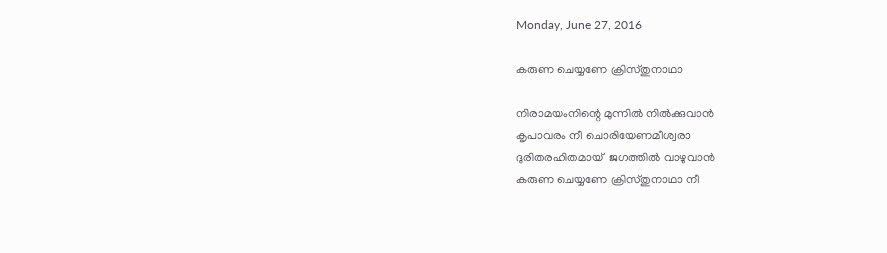Monday, June 27, 2016

കരുണ ചെയ്യണേ ക്രിസ്തുനാഥാ

നിരാമയംനിന്റെ മുന്നിൽ നിൽക്കുവാൻ
കൃപാവരം നീ ചൊരിയേണമീശ്വരാ
ദുരിതരഹിതമായ്  ജഗത്തിൽ വാഴുവാൻ
കരുണ ചെയ്യണേ ക്രിസ്തുനാഥാ നീ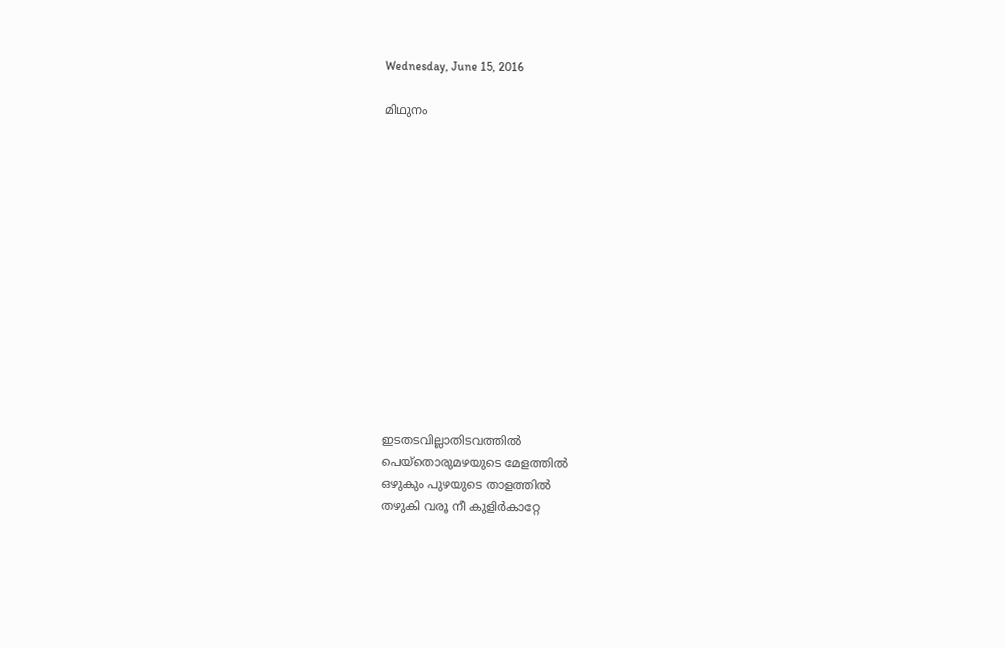Wednesday, June 15, 2016

മിഥുനം














ഇടതടവില്ലാതിടവത്തിൽ
പെയ്തൊരുമഴയുടെ മേളത്തിൽ
ഒഴുകും പുഴയുടെ താളത്തിൽ
തഴുകി വരൂ നീ കുളിർകാറ്റേ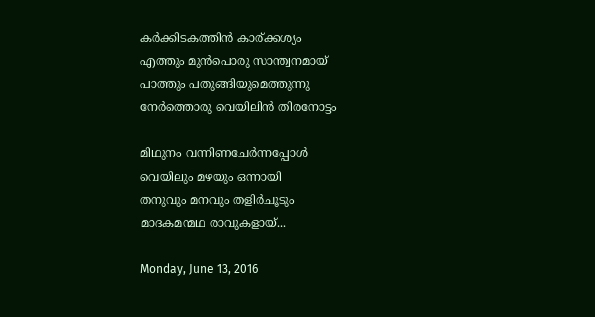കർക്കിടകത്തിൻ കാര്ക്കശ്യം
എത്തും മുൻപൊരു സാന്ത്വനമായ്
പാത്തും പതുങ്ങിയുമെത്തുന്നു
നേർത്തൊരു വെയിലിൻ തിരനോട്ടം

മിഥുനം വന്നിണചേർന്നപ്പോൾ
വെയിലും മഴയും ഒന്നായി
തനുവും മനവും തളിർചൂടും
മാദകമന്മഥ രാവുകളായ്...

Monday, June 13, 2016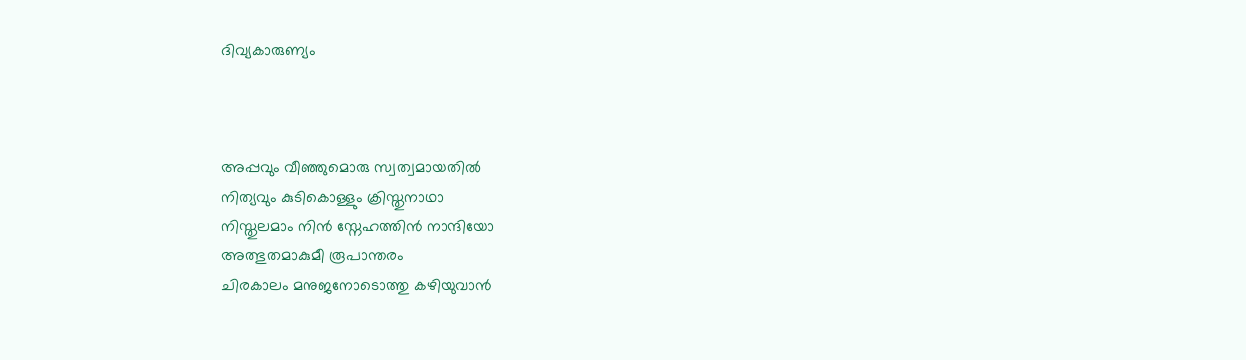ദിവ്യകാരുണ്യം



അപ്പവും വീഞ്ഞുമൊരു സ്വത്വമായതിൽ
നിത്യവും കുടികൊള്ളും ക്രിസ്തുനാഥാ
നിസ്തുലമാം നിൻ സ്നേഹത്തിൻ നാന്ദിയോ
അത്ഭുതമാകുമീ രൂപാന്തരം
ചിരകാലം മനുജനോടൊത്തു കഴിയുവാൻ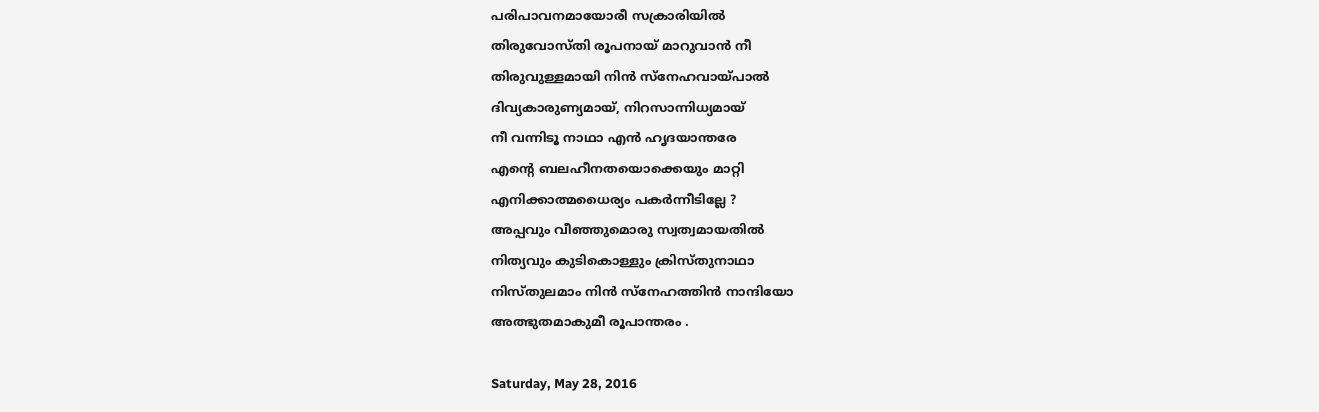പരിപാവനമായോരീ സക്രാരിയിൽ
തിരുവോസ്തി രൂപനായ് മാറുവാൻ നീ
തിരുവുള്ളമായി നിൻ സ്നേഹവായ്പാൽ
ദിവ്യകാരുണ്യമായ്, നിറസാന്നിധ്യമായ്
നീ വന്നിടൂ നാഥാ എൻ ഹൃദയാന്തരേ
എന്റെ ബലഹീനതയൊക്കെയും മാറ്റി
എനിക്കാത്മധൈര്യം പകർന്നീടില്ലേ ?
അപ്പവും വീഞ്ഞുമൊരു സ്വത്വമായതിൽ
നിത്യവും കുടികൊള്ളും ക്രിസ്തുനാഥാ
നിസ്തുലമാം നിൻ സ്നേഹത്തിൻ നാന്ദിയോ
അത്ഭുതമാകുമീ രൂപാന്തരം .

Saturday, May 28, 2016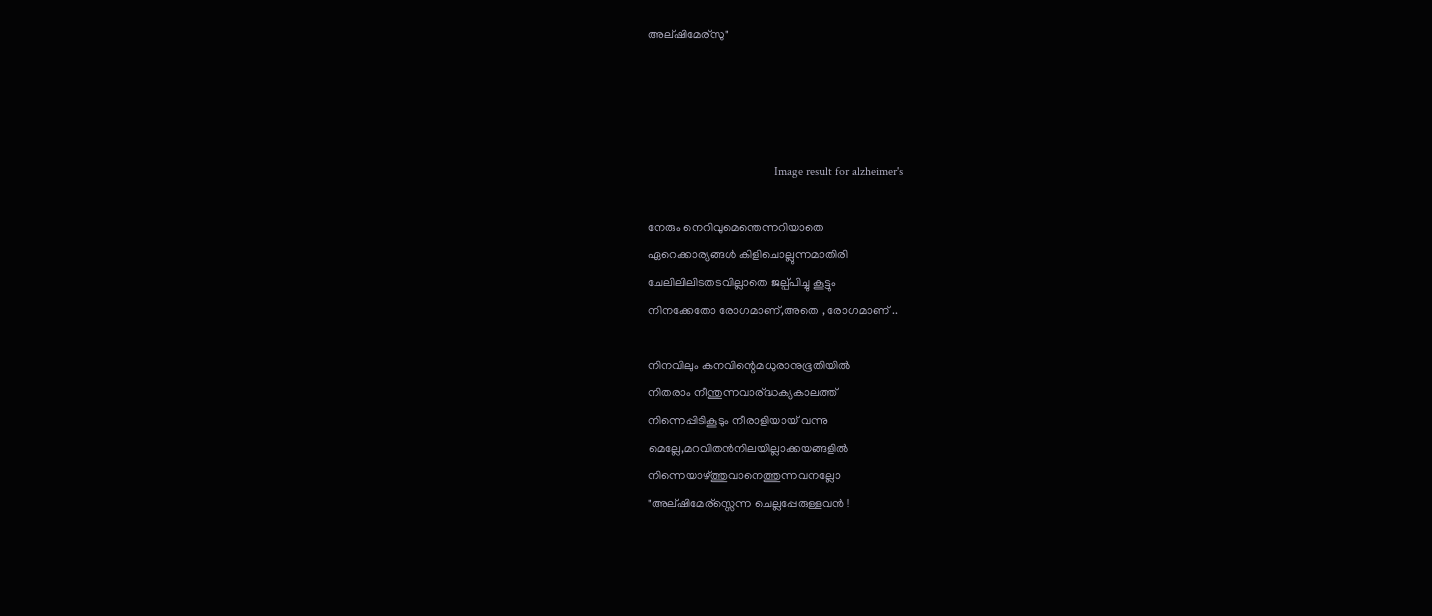അല്ഷിമേര്സു"




                                          Image result for alzheimer's

നേരും നെറിവുമെന്തെന്നറിയാതെ
ഏറെക്കാര്യങ്ങൾ കിളിചൊല്ലുന്നമാതിരി
ചേലിലിലിടതടവില്ലാതെ ജല്പ്പിച്ചു കൂട്ടും
നിനക്കേതോ രോഗമാണ്,അതെ , രോഗമാണ് ..

നിനവിലും കനവിന്റെമധുരാനുഭൂതിയിൽ
നിതരാം നീന്തുന്നവാര്ദ്ധക്യകാലത്ത്
നിന്നെപ്പിടികൂടും നീരാളിയായ് വന്നു
മെല്ലേ,മറവിതൻനിലയില്ലാക്കയങ്ങളിൽ
നിന്നെയാഴ്ത്തുവാനെത്തുന്നവനല്ലോ
"അല്ഷിമേര്സ്സെന്ന ചെല്ലപ്പേരുള്ളവൻ !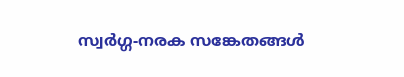സ്വർഗ്ഗ-നരക സങ്കേതങ്ങൾ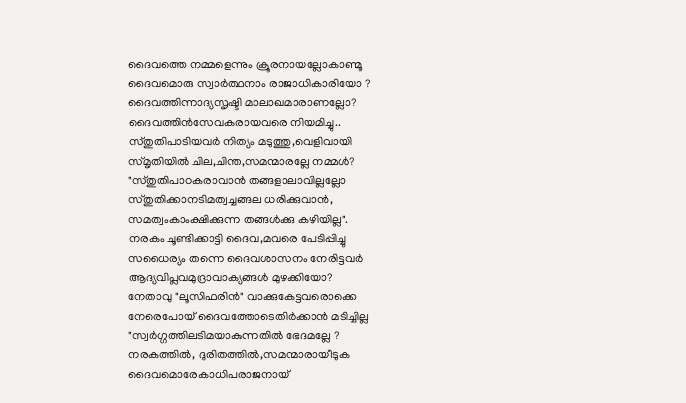ദൈവത്തെ നമ്മളെന്നും ക്രൂരനായല്ലോകാണ്മൂ
ദൈവമൊരു സ്വാർത്ഥനാം രാജാധികാരിയോ ?
ദൈവത്തിന്നാദ്യസൃഷ്ടി മാലാഖമാരാണല്ലോ?
ദൈവത്തിൻസേവകരായവരെ നിയമിച്ചു..
സ്തുതിപാടിയവർ നിത്യം മടുത്തു,വെളിവായി
സ്മൃതിയിൽ ചില,ചിന്ത,സമന്മാരല്ലേ നമ്മൾ?
"സ്തുതിപാഠകരാവാൻ തങ്ങളാലാവില്ലല്ലോ
സ്തുതിക്കാനടിമത്വച്ചങ്ങല ധരിക്കുവാൻ,
സമത്വംകാംക്ഷിക്കുന്ന തങ്ങൾക്കു കഴിയില്ല".
നരകം ചൂണ്ടിക്കാട്ടി ദൈവ,മവരെ പേടിപ്പിച്ചു
സധൈര്യം തന്നെ ദൈവശാസനം നേരിട്ടവർ
ആദ്യവിപ്ലവമുദ്രാവാക്യങ്ങൾ മുഴക്കിയോ?
നേതാവു "ലൂസിഫരിൻ" വാക്കുകേട്ടവരൊക്കെ
നേരെപോയ്‌ ദൈവത്തോടെതിർക്കാൻ മടിച്ചില്ല
"സ്വർഗ്ഗത്തിലടിമയാകുന്നതിൽ ഭേദമല്ലേ ?
നരകത്തിൽ, ദുരിതത്തിൽ,സമന്മാരായീടുക
ദൈവമൊരേകാധിപരാജനായ്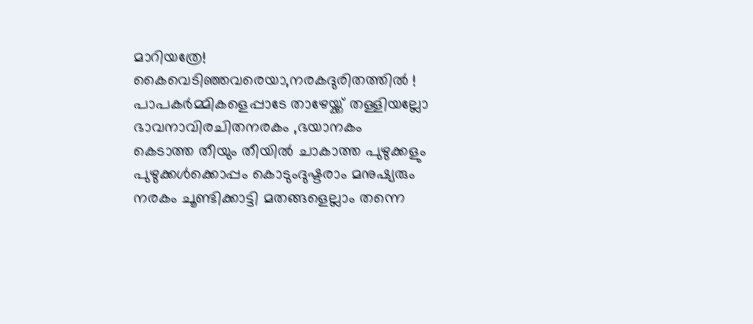മാറിയത്രേ!
കൈവെടിഞ്ഞവരെയാ,നരകദുരിതത്തിൽ !
പാപകർമ്മികളെപ്പാടേ താഴേയ്ക്ക് തള്ളിയല്ലോ
ഭാവനാവിരചിതനരകം ,ഭയാനകം
കെടാത്ത തീയും തീയിൽ ചാകാത്ത പുഴുക്കളും
പുഴുക്കൾക്കൊപ്പം കൊടുംദുഷ്ടരാം മനുഷ്യരും
നരകം ചൂണ്ടിക്കാട്ടി മതങ്ങളെല്ലാം തന്നെ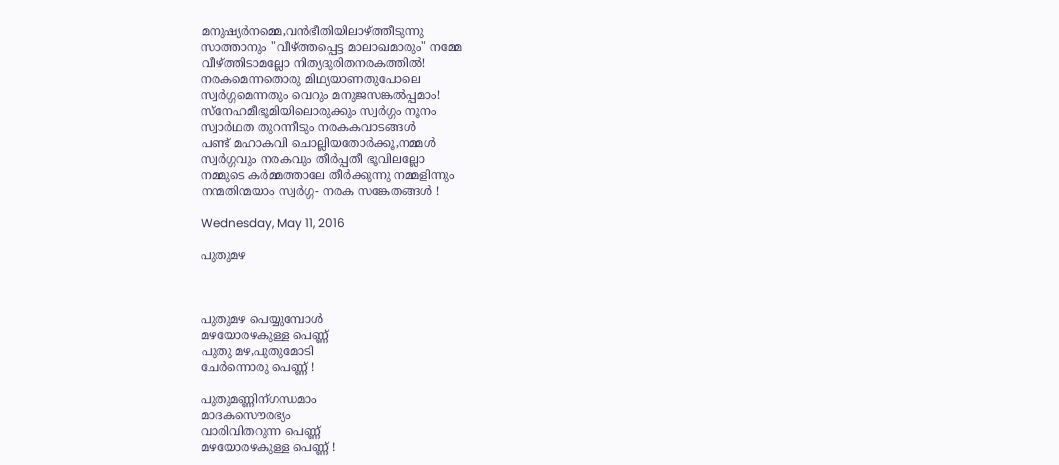മനുഷ്യർനമ്മെ,വൻഭീതിയിലാഴ്ത്തീടുന്നു
സാത്താനും "വീഴ്ത്തപ്പെട്ട മാലാഖമാരും" നമ്മേ
വീഴ്ത്തിടാമല്ലോ നിത്യദുരിതനരകത്തിൽ!
നരകമെന്നതൊരു മിഥ്യയാണതുപോലെ
സ്വർഗ്ഗമെന്നതും വെറും മനുജസങ്കൽപ്പമാം!
സ്നേഹമീഭൂമിയിലൊരുക്കും സ്വർഗ്ഗം നൂനം
സ്വാർഥത തുറന്നീടും നരകകവാടങ്ങൾ
പണ്ട് മഹാകവി ചൊല്ലിയതോർക്കൂ,നമ്മൾ
സ്വർഗ്ഗവും നരകവും തീർപ്പതീ ഭൂവിലല്ലോ
നമ്മുടെ കർമ്മത്താലേ തീർക്കുന്നു നമ്മളിന്നും
നന്മതിന്മയാം സ്വർഗ്ഗ- നരക സങ്കേതങ്ങൾ !

Wednesday, May 11, 2016

പുതുമഴ



പുതുമഴ പെയ്യുമ്പോൾ
മഴയോരഴകുള്ള പെണ്ണ്
പുതു മഴ,പുതുമോടി
ചേർന്നൊരു പെണ്ണ് !

പുതുമണ്ണിന്ഗന്ധമാം
മാദകസൌരഭ്യം
വാരിവിതറുന്ന പെണ്ണ്
മഴയോരഴകുള്ള പെണ്ണ് !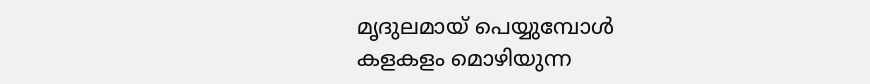മൃദുലമായ് പെയ്യുമ്പോൾ
കളകളം മൊഴിയുന്ന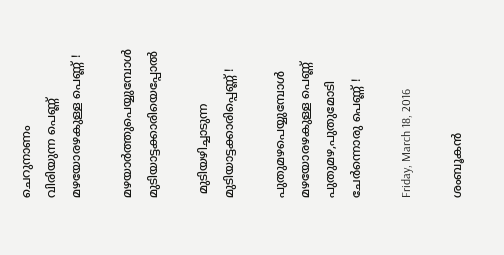ചെറുനാണം
വിരിയുന്ന പെണ്ണ്
മഴയോരഴകുള്ള പെണ്ണ് !

മഴയാർത്തുപെയ്യുമ്പോൾ
മുടിയാട്ടക്കാരിയെപ്പോൽ

 മുടിയഴിച്ചാടുന്ന
മുടിയാട്ടക്കാരിപ്പെണ്ണ് !

പുതുമഴപെയ്യുമ്പോൾ
മഴയോരഴകുള്ള പെണ്ണ്
പുതുമഴ,പുതുമോടി
ചേർന്നൊരു പെണ്ണ് !

Friday, March 18, 2016

ശംബൂകൻ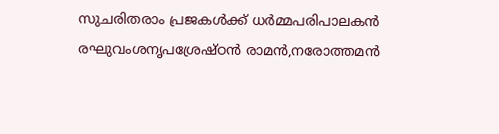സുചരിതരാം പ്രജകൾക്ക് ധർമ്മപരിപാലകൻ
രഘുവംശനൃപശ്രേഷ്ഠൻ രാമൻ,നരോത്തമൻ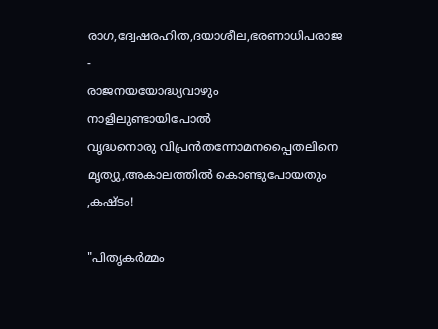രാഗ,ദ്വേഷരഹിത,ദയാശീല,ഭരണാധിപരാജ -
രാജനയയോദ്ധ്യവാഴും നാളിലുണ്ടായിപോൽ
വൃദ്ധനൊരു വിപ്രൻതന്നോമനപ്പൈതലിനെ
മൃത്യു,അകാലത്തിൽ കൊണ്ടുപോയതും ,കഷ്ടം!

"പിതൃകർമ്മം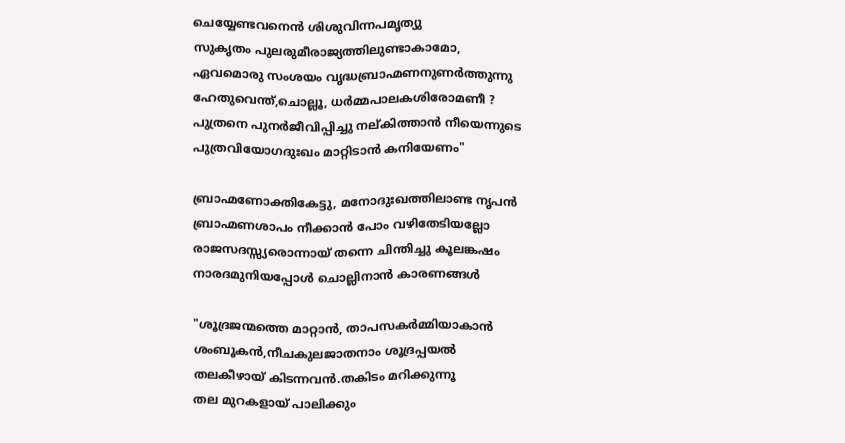ചെയ്യേണ്ടവനെൻ ശിശുവിന്നപമൃത്യു
സുകൃതം പുലരുമീരാജ്യത്തിലുണ്ടാകാമോ,
ഏവമൊരു സംശയം വൃദ്ധബ്രാഹ്മണനുണർത്തുന്നു
ഹേതുവെന്ത്,ചൊല്ലൂ, ധർമ്മപാലകശിരോമണീ ?
പുത്രനെ പുനർജീവിപ്പിച്ചു നല്കിത്താൻ നീയെന്നുടെ
പുത്രവിയോഗദുഃഖം മാറ്റിടാൻ കനിയേണം"

ബ്രാഹ്മണോക്തികേട്ടു, മനോദുഃഖത്തിലാണ്ട നൃപൻ
ബ്രാഹ്മണശാപം നീക്കാൻ പോം വഴിതേടിയല്ലോ
രാജസദസ്സ്യരൊന്നായ് തന്നെ ചിന്തിച്ചു കൂലങ്കഷം
നാരദമുനിയപ്പോൾ ചൊല്ലിനാൻ കാരണങ്ങൾ

"ശൂദ്രജന്മത്തെ മാറ്റാൻ, താപസകർമ്മിയാകാൻ
ശംബൂകൻ,നീചകുലജാതനാം ശൂദ്രപ്പയൽ
തലകീഴായ് കിടന്നവൻ.തകിടം മറിക്കുന്നൂ
തല മുറകളായ് പാലിക്കും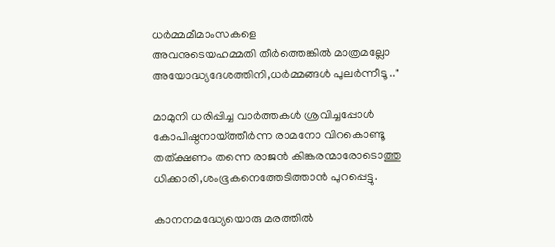ധർമ്മമീമാംസകളെ
അവനുടെയഹമ്മതി തീർത്തെങ്കിൽ മാത്രമല്ലോ
അയോദ്ധ്യദേശത്തിനി,ധർമ്മങ്ങൾ പുലർന്നീടൂ .."

മാമുനി ധരിപ്പിച്ച വാർത്തകൾ ശ്രവിച്ചപ്പോൾ
കോപിഷ്ഠനായ്ത്തീർന്ന രാമനോ വിറകൊണ്ടൂ
തത്ക്ഷണം തന്നെ രാജൻ കിങ്കരന്മാരോടൊത്തു
ധിക്കാരി,ശംഭൂകനെത്തേടിത്താൻ പുറപ്പെട്ടു.

കാനനമദ്ധ്യേയൊരു മരത്തിൽ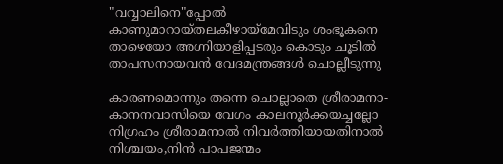"വവ്വാലിനെ"പ്പോൽ
കാണുമാറായ്തലകീഴായ്മേവിടും ശംഭൂകനെ
താഴെയോ അഗ്നിയാളിപ്പടരും കൊടും ചൂടിൽ
താപസനായവൻ വേദമന്ത്രങ്ങൾ ചൊല്ലീടുന്നു

കാരണമൊന്നും തന്നെ ചൊല്ലാതെ ശ്രീരാമനാ-
കാനനവാസിയെ വേഗം കാലനൂർക്കയച്ചല്ലോ
നിഗ്രഹം ശ്രീരാമനാൽ നിവർത്തിയായതിനാൽ
നിശ്ചയം,നിൻ പാപജന്മം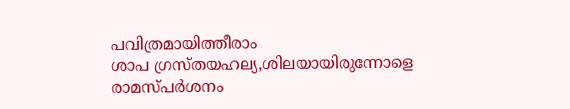പവിത്രമായിത്തീരാം
ശാപ ഗ്രസ്തയഹല്യ,ശിലയായിരുന്നോളെ
രാമസ്പർശനം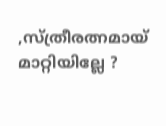,സ്ത്രീരത്നമായ് മാറ്റിയില്ലേ ?